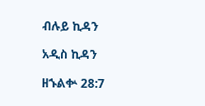ብሉይ ኪዳን

አዲስ ኪዳን

ዘኁልቍ 28:7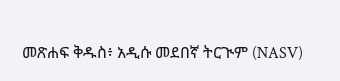መጽሐፍ ቅዱስ፥ አዲሱ መደበኛ ትርጒም (NASV)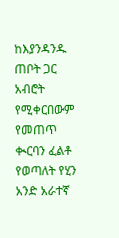ከእያንዳንዱ ጠቦት ጋር አብሮት የሚቀርበውም የመጠጥ ቊርባን ፈልቶ የወጣለት የሂን አንድ አራተኛ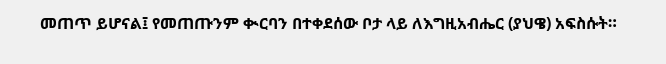መጠጥ ይሆናል፤ የመጠጡንም ቊርባን በተቀደሰው ቦታ ላይ ለእግዚአብሔር (ያህዌ) አፍስሱት።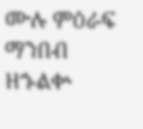ሙሉ ምዕራፍ ማንበብ ዘኁልቍ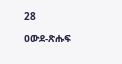28

ዐውደ-ጽሑፍ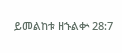ይመልከቱ ዘኁልቍ 28:7